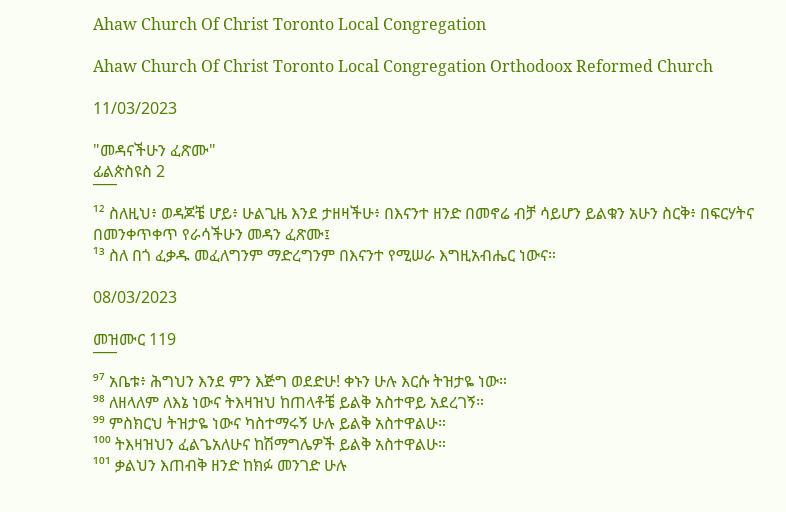Ahaw Church Of Christ Toronto Local Congregation

Ahaw Church Of Christ Toronto Local Congregation Orthodoox Reformed Church

11/03/2023

"መዳናችሁን ፈጽሙ"
ፊልጵስዩስ 2
¯¯¯
¹² ስለዚህ፥ ወዳጆቼ ሆይ፥ ሁልጊዜ እንደ ታዘዛችሁ፥ በእናንተ ዘንድ በመኖሬ ብቻ ሳይሆን ይልቁን አሁን ስርቅ፥ በፍርሃትና በመንቀጥቀጥ የራሳችሁን መዳን ፈጽሙ፤
¹³ ስለ በጎ ፈቃዱ መፈለግንም ማድረግንም በእናንተ የሚሠራ እግዚአብሔር ነውና።

08/03/2023

መዝሙር 119
¯¯¯
⁹⁷ አቤቱ፥ ሕግህን እንደ ምን እጅግ ወደድሁ! ቀኑን ሁሉ እርሱ ትዝታዬ ነው።
⁹⁸ ለዘላለም ለእኔ ነውና ትእዛዝህ ከጠላቶቼ ይልቅ አስተዋይ አደረገኝ።
⁹⁹ ምስክርህ ትዝታዬ ነውና ካስተማሩኝ ሁሉ ይልቅ አስተዋልሁ።
¹⁰⁰ ትእዛዝህን ፈልጌአለሁና ከሽማግሌዎች ይልቅ አስተዋልሁ።
¹⁰¹ ቃልህን እጠብቅ ዘንድ ከክፉ መንገድ ሁሉ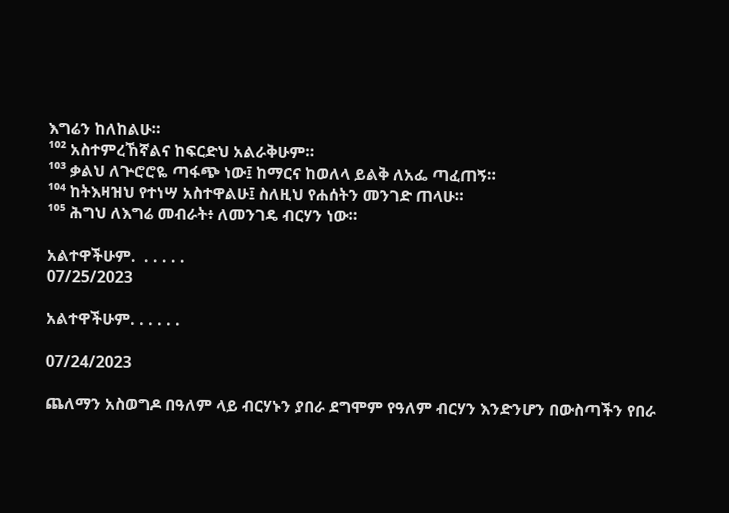እግሬን ከለከልሁ።
¹⁰² አስተምረኸኛልና ከፍርድህ አልራቅሁም።
¹⁰³ ቃልህ ለጕሮሮዬ ጣፋጭ ነው፤ ከማርና ከወለላ ይልቅ ለአፌ ጣፈጠኝ።
¹⁰⁴ ከትእዛዝህ የተነሣ አስተዋልሁ፤ ስለዚህ የሐሰትን መንገድ ጠላሁ።
¹⁰⁵ ሕግህ ለእግሬ መብራት፥ ለመንገዴ ብርሃን ነው።

አልተዋችሁም.  . . . . .
07/25/2023

አልተዋችሁም. . . . . .

07/24/2023

ጨለማን አስወግዶ በዓለም ላይ ብርሃኑን ያበራ ደግሞም የዓለም ብርሃን እንድንሆን በውስጣችን የበራ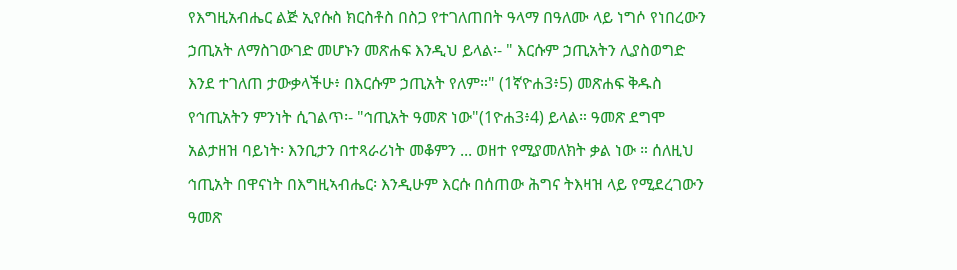የእግዚአብሔር ልጅ ኢየሱስ ክርስቶስ በስጋ የተገለጠበት ዓላማ በዓለሙ ላይ ነግሶ የነበረውን ኃጢአት ለማስገውገድ መሆኑን መጽሐፍ እንዲህ ይላል፡- " እርሱም ኃጢአትን ሊያስወግድ እንደ ተገለጠ ታውቃላችሁ፥ በእርሱም ኃጢአት የለም።" (1ኛዮሐ3፥5) መጽሐፍ ቅዱስ የኅጢአትን ምንነት ሲገልጥ፡- "ኅጢአት ዓመጽ ነው"(1ዮሐ3፥4) ይላል። ዓመጽ ደግሞ አልታዘዝ ባይነት፡ እንቢታን በተጻራሪነት መቆምን ... ወዘተ የሚያመለክት ቃል ነው ። ሰለዚህ ኅጢአት በዋናነት በእግዚኣብሔር፡ እንዲሁም እርሱ በሰጠው ሕግና ትእዛዝ ላይ የሚደረገውን ዓመጽ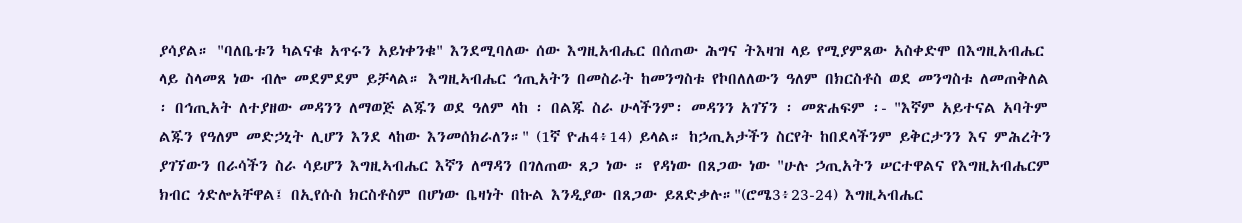ያሳያል። "ባለቤቱን ካልናቁ አጥሩን አይነቀንቁ" እንደሚባለው ሰው እግዚአብሔር በሰጠው ሕግና ትእዛዝ ላይ የሚያምጸው አስቀድሞ በእግዚአብሔር ላይ ስላመጸ ነው ብሎ መደምደም ይቻላል። እግዚኣብሔር ኅጢአትን በመስራት ከመንግስቱ የኮበለለውን ዓለም በክርስቶስ ወደ መንግስቱ ለመጠቅለል ፡ በኅጢአት ለተያዘው መዳንን ለማወጅ ልጁን ወደ ዓለም ላከ ፡ በልጁ ስራ ሁላችንም፡ መዳንን አገኘን ፡ መጽሐፍም ፡- "እኛም አይተናል አባትም ልጁን የዓለም መድኃኒት ሊሆን እንደ ላከው እንመሰክራለን።" (1ኛ ዮሐ4፥14) ይላል። ከኃጢአታችን ስርየት ከበደላችንም ይቅርታንን እና ምሕረትን ያገኘውን በራሳችን ስራ ሳይሆን እግዚኣብሔር እኛን ለማዳን በገለጠው ጸጋ ነው ። የዳነው በጸጋው ነው "ሁሉ ኃጢአትን ሠርተዋልና የእግዚአብሔርም ክብር ጎድሎአቸዋል፤ በኢየሱስ ክርስቶስም በሆነው ቤዛነት በኩል እንዲያው በጸጋው ይጸድቃሉ።"(ሮሜ3፥23-24) እግዚኣብሔር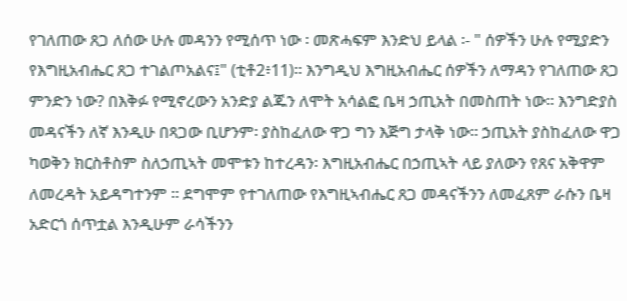የገለጠው ጸጋ ለሰው ሁሉ መዳንን የሚሰጥ ነው ፡ መጽሓፍም እንድህ ይላል ፡- " ሰዎችን ሁሉ የሚያድን የእግዚአብሔር ጸጋ ተገልጦአልና፤" (ቲቶ2፥11)። እንግዲህ እግዚአብሔር ሰዎችን ለማዳን የገለጠው ጸጋ ምንድን ነው? በእቅፉ የሚኖረውን አንድያ ልጁን ለሞት አሳልፎ ቤዛ ኃጢአት በመስጠት ነው። እንግድያስ መዳናችን ለኛ እንዲሁ በጻጋው ቢሆንም፡ ያስከፈለው ዋጋ ግን እጅግ ታላቅ ነው። ኃጢአት ያስከፈለው ዋጋ ካወቅን ክርስቶስም ስለኃጢኣት መሞቱን ከተረዳን፡ እግዚአብሔር በኃጢኣት ላይ ያለውን የጸና አቅዋም ለመረዳት አይዳግተንም ። ደግሞም የተገለጠው የእግዚኣብሔር ጸጋ መዳናችንን ለመፈጸም ራሱን ቤዛ አድርጎ ሰጥቷል እንዲሁም ራሳችንን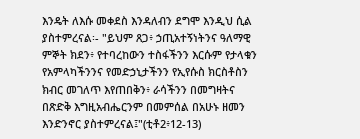እንዴት ለእሱ መቀደስ እንዳለብን ደግሞ እንዲህ ሲል ያስተምረናል፡- "ይህም ጸጋ፥ ኃጢአተኝነትንና ዓለማዊ ምኞት ክደን፥ የተባረከውን ተስፋችንን እርሱም የታላቁን የአምላካችንንና የመድኃኒታችንን የኢየሱስ ክርስቶስን ክብር መገለጥ እየጠበቅን፥ ራሳችንን በመግዛትና በጽድቅ እግዚአብሔርንም በመምሰል በአሁኑ ዘመን እንድንኖር ያስተምረናል፤"(ቲቶ2፥12-13)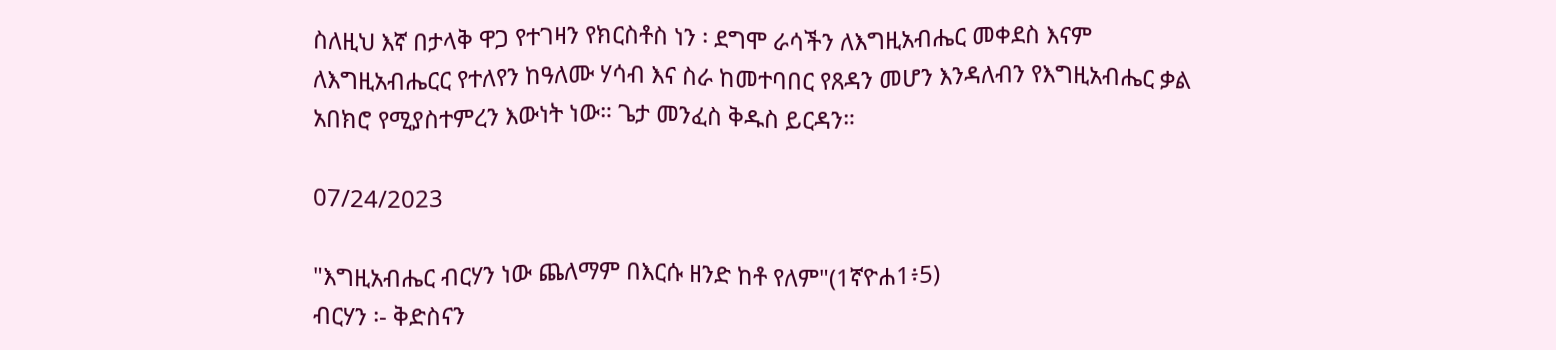ስለዚህ እኛ በታላቅ ዋጋ የተገዛን የክርስቶስ ነን ፡ ደግሞ ራሳችን ለእግዚአብሔር መቀደስ እናም ለእግዚአብሔርር የተለየን ከዓለሙ ሃሳብ እና ስራ ከመተባበር የጸዳን መሆን እንዳለብን የእግዚአብሔር ቃል አበክሮ የሚያስተምረን እውነት ነው። ጌታ መንፈስ ቅዱስ ይርዳን።

07/24/2023

"እግዚአብሔር ብርሃን ነው ጨለማም በእርሱ ዘንድ ከቶ የለም"(1ኛዮሐ1፥5)
ብርሃን ፡- ቅድስናን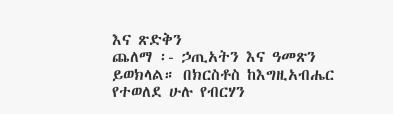እና ጽድቅን
ጨለማ ፡- ኃጢአትን እና ዓመጽን ይወክላል። በክርስቶስ ከእግዚአብሔር የተወለደ ሁሉ የብርሃን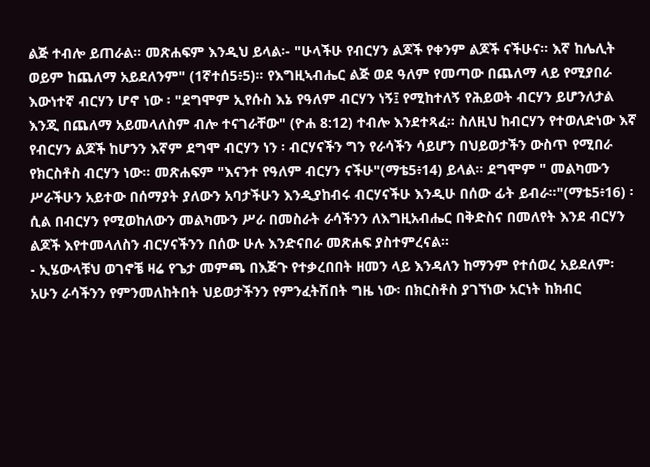ልጅ ተብሎ ይጠራል። መጽሐፍም እንዲህ ይላል፡- "ሁላችሁ የብርሃን ልጆች የቀንም ልጆች ናችሁና። እኛ ከሌሊት ወይም ከጨለማ አይደለንም" (1ኛተሰ5፥5)። የእግዚኣብሔር ልጅ ወደ ዓለም የመጣው በጨለማ ላይ የሚያበራ እውነተኛ ብርሃን ሆኖ ነው ፡ "ደግሞም ኢየሱስ እኔ የዓለም ብርሃን ነኝ፤ የሚከተለኝ የሕይወት ብርሃን ይሆንለታል እንጂ በጨለማ አይመላለስም ብሎ ተናገራቸው" (ዮሐ 8:12) ተብሎ እንደተጻፈ። ስለዚህ ከብርሃን የተወለድነው እኛ የብርሃን ልጆች ከሆንን እኛም ደግሞ ብርሃን ነን ፡ ብርሃናችን ግን የራሳችን ሳይሆን በህይወታችን ውስጥ የሚበራ የክርስቶስ ብርሃን ነው። መጽሐፍም "እናንተ የዓለም ብርሃን ናችሁ"(ማቴ5፥14) ይላል። ደግሞም " መልካሙን ሥራችሁን አይተው በሰማያት ያለውን አባታችሁን እንዲያከብሩ ብርሃናችሁ እንዲሁ በሰው ፊት ይብራ።"(ማቴ5፥16) ፡ ሲል በብርሃን የሚወከለውን መልካሙን ሥራ በመስራት ራሳችንን ለእግዚአብሔር በቅድስና በመለየት እንደ ብርሃን ልጆች እየተመላለስን ብርሃናችንን በሰው ሁሉ እንድናበራ መጽሐፍ ያስተምረናል።
- ኢሄውላቹህ ወገኖቼ ዛሬ የጌታ መምጫ በእጅጉ የተቃረበበት ዘመን ላይ እንዳለን ከማንም የተሰወረ አይደለም፡ አሁን ራሳችንን የምንመለከትበት ህይወታችንን የምንፈትሽበት ግዜ ነው፡ በክርስቶስ ያገኘነው አርነት ከክብር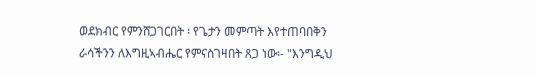ወደክብር የምንሸጋገርበት ፡ የጌታን መምጣት እየተጠባበቅን ራሳችንን ለእግዚኣብሔር የምናስገዛበት ጸጋ ነው፡- "እንግዲህ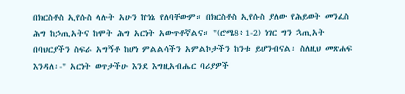በክርስቶስ ኢየሱስ ላሉት አሁን ኵነኔ የለባቸውም። በክርስቶስ ኢየሱስ ያለው የሕይወት መንፈስ ሕግ ከኃጢአትና ከሞት ሕግ አርነት አውጥቶኛልና። "(ሮሜ8፥1-2) ነገር ግን ኋጢአት በባህርያችን ስፍራ አግኝቶ ከሆነ ምልልሳችን አምልኮታችን ከንቱ ይሆንብናል፡ ስለዚህ መጽሐፍ እንዳለ፡-" አርነት ወጥታችሁ እንደ እግዚአብሔር ባሪያዎች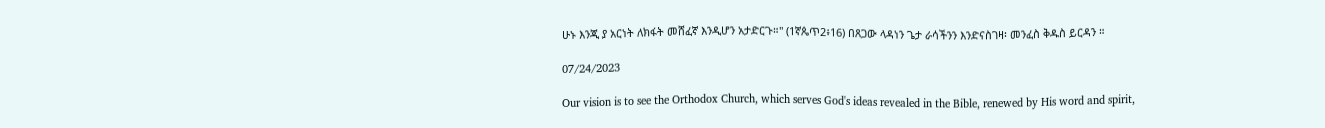ሁኑ እንጂ ያ አርነት ለክፋት መሸፈኛ እንዲሆን አታድርጉ።" (1ኛጴጥ2፥16) በጸጋው ላዳነን ጌታ ራሳችንን እንድናስገዛ፡ መንፈስ ቅዱስ ይርዳን ።

07/24/2023

Our vision is to see the Orthodox Church, which serves God's ideas revealed in the Bible, renewed by His word and spirit,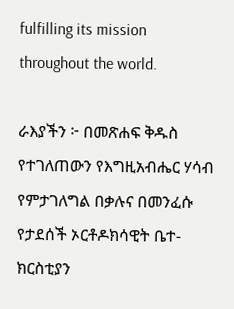fulfilling its mission throughout the world.

ራእያችን ፦ በመጽሐፍ ቅዱስ የተገለጠውን የእግዚአብሔር ሃሳብ የምታገለግል በቃሉና በመንፈሱ የታደሰች ኦርቶዶክሳዊት ቤተ-ክርስቲያን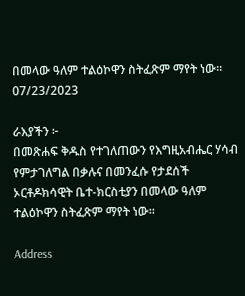በመላው ዓለም ተልዕኮዋን ስትፈጽም ማየት ነው።
07/23/2023

ራእያችን ፦
በመጽሐፍ ቅዱስ የተገለጠውን የእግዚአብሔር ሃሳብ የምታገለግል በቃሉና በመንፈሱ የታደሰች ኦርቶዶክሳዊት ቤተ-ክርስቲያን በመላው ዓለም ተልዕኮዋን ስትፈጽም ማየት ነው።

Address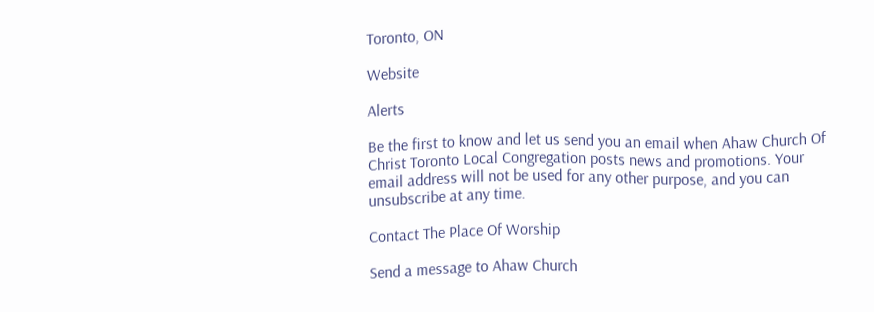Toronto, ON

Website

Alerts

Be the first to know and let us send you an email when Ahaw Church Of Christ Toronto Local Congregation posts news and promotions. Your email address will not be used for any other purpose, and you can unsubscribe at any time.

Contact The Place Of Worship

Send a message to Ahaw Church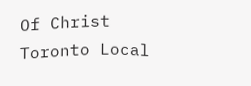Of Christ Toronto Local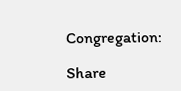Congregation:

Share